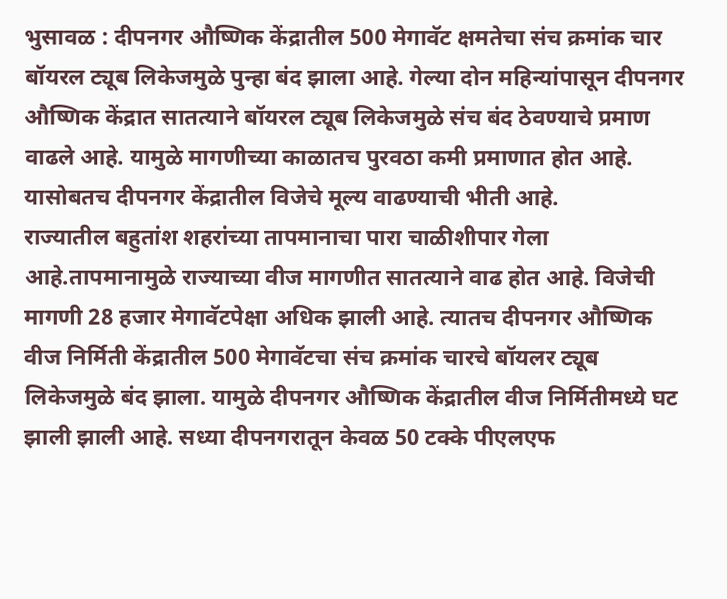भुसावळ : दीपनगर औष्णिक केंद्रातील 500 मेगावॅट क्षमतेचा संच क्रमांक चार बॉयरल ट्यूब लिकेजमुळे पुन्हा बंद झाला आहे. गेल्या दोन महिन्यांपासून दीपनगर औष्णिक केंद्रात सातत्याने बॉयरल ट्यूब लिकेजमुळे संच बंद ठेवण्याचे प्रमाण वाढले आहे. यामुळे मागणीच्या काळातच पुरवठा कमी प्रमाणात होत आहे. यासोबतच दीपनगर केंद्रातील विजेचे मूल्य वाढण्याची भीती आहे.
राज्यातील बहुतांश शहरांच्या तापमानाचा पारा चाळीशीपार गेला आहे.तापमानामुळे राज्याच्या वीज मागणीत सातत्याने वाढ होत आहे. विजेची मागणी 28 हजार मेगावॅटपेक्षा अधिक झाली आहे. त्यातच दीपनगर औष्णिक वीज निर्मिती केंद्रातील 500 मेगावॅटचा संच क्रमांक चारचे बॉयलर ट्यूब लिकेजमुळे बंद झाला. यामुळे दीपनगर औष्णिक केंद्रातील वीज निर्मितीमध्ये घट झाली झाली आहे. सध्या दीपनगरातून केवळ 50 टक्के पीएलएफ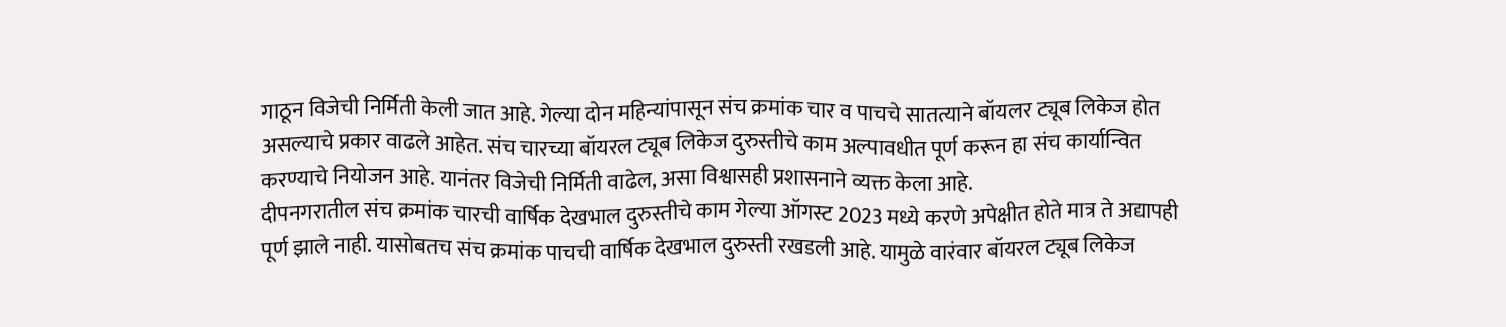गाठून विजेची निर्मिती केली जात आहे. गेल्या दोन महिन्यांपासून संच क्रमांक चार व पाचचे सातत्याने बॉयलर ट्यूब लिकेज होत असल्याचे प्रकार वाढले आहेत. संच चारच्या बॉयरल ट्यूब लिकेज दुरुस्तीचे काम अल्पावधीत पूर्ण करून हा संच कार्यान्वित करण्याचे नियोजन आहे. यानंतर विजेची निर्मिती वाढेल, असा विश्वासही प्रशासनाने व्यक्त केला आहे.
दीपनगरातील संच क्रमांक चारची वार्षिक देखभाल दुरुस्तीचे काम गेल्या ऑगस्ट 2023 मध्ये करणे अपेक्षीत होते मात्र ते अद्यापही पूर्ण झाले नाही. यासोबतच संच क्रमांक पाचची वार्षिक देखभाल दुरुस्ती रखडली आहे. यामुळे वारंवार बॉयरल ट्यूब लिकेज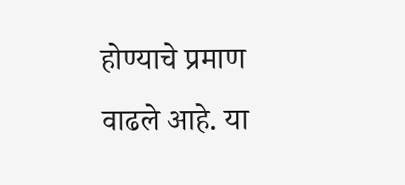होण्याचे प्रमाण वाढले आहे. या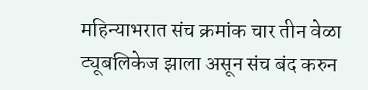महिन्याभरात संच क्रमांक चार तीन वेळा ट्यूबलिकेज झाला असून संच बंद करुन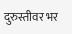दुरुस्तीवर भर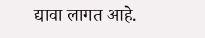द्यावा लागत आहे.